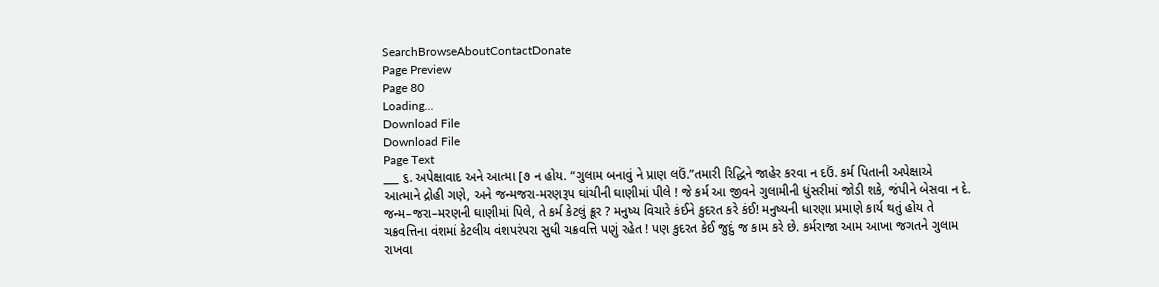SearchBrowseAboutContactDonate
Page Preview
Page 80
Loading...
Download File
Download File
Page Text
___ ૬. અપેક્ષાવાદ અને આત્મા [૭ ન હોય. “ગુલામ બનાવું ને પ્રાણ લઉં.”તમારી રિદ્ધિને જાહેર કરવા ન દઉં. કર્મ પિતાની અપેક્ષાએ આત્માને દ્રોહી ગણે, અને જન્મજરા-મરણરૂપ ઘાંચીની ઘાણીમાં પીલે ! જે કર્મ આ જીવને ગુલામીની ધુંસરીમાં જોડી શકે, જંપીને બેસવા ન દે. જન્મ–જરા–મરણની ઘાણીમાં પિલે, તે કર્મ કેટલું ક્રૂર ? મનુષ્ય વિચારે કંઈને કુદરત કરે કંઈ! મનુષ્યની ધારણા પ્રમાણે કાર્ય થતું હોય તે ચક્રવત્તિના વંશમાં કેટલીય વંશપરંપરા સુધી ચક્રવત્તિ પણું રહેત ! પણ કુદરત કેઈ જુદું જ કામ કરે છે. કર્મરાજા આમ આખા જગતને ગુલામ રાખવા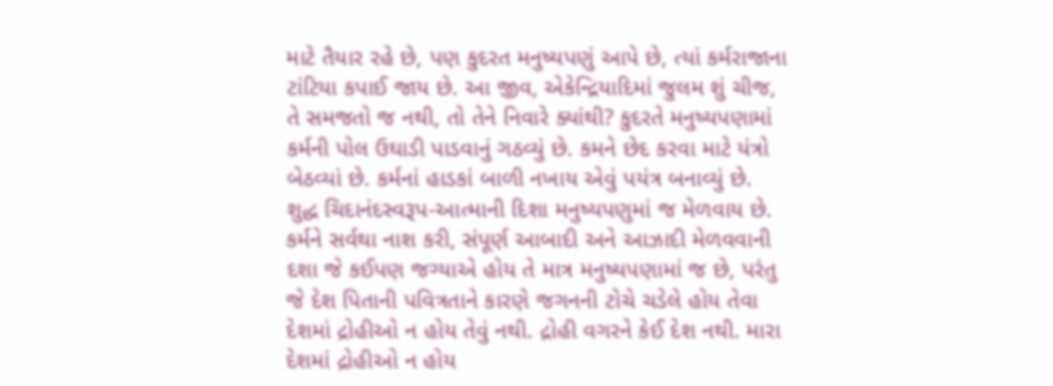માટે તૈયાર રહે છે, પણ કુદરત મનુષ્યપણું આપે છે, ત્યાં કર્મરાજાના ટાંટિયા કપાઈ જાય છે. આ જીવ, એકેન્દ્રિયાદિમાં જુલમ શું ચીજ, તે સમજતો જ નથી, તો તેને નિવારે ક્યાંથી? કુદરતે મનુષ્યપણામાં કર્મની પોલ ઉઘાડી પાડવાનું ગઠવ્યું છે. કમને છેદ કરવા માટે યંત્રો બેઠવ્યાં છે. કર્મનાં હાડકાં બાળી નખાય એવું પયંત્ર બનાવ્યું છે. શુદ્ધ ચિદાનંદસ્વરૂપ-આત્માની દિશા મનુષ્યપણુમાં જ મેળવાય છે. કર્મને સર્વથા નાશ કરી, સંપૂર્ણ આબાદી અને આઝાદી મેળવવાની દશા જે કઈપણ જગ્યાએ હોય તે માત્ર મનુષ્યપણામાં જ છે, પરંતુ જે દેશ પિતાની પવિત્રતાને કારણે જગનની ટોચે ચડેલે હોય તેવા દેશમાં દ્રોહીઓ ન હોય તેવું નથી. દ્રોહી વગરને કેઈ દેશ નથી. મારા દેશમાં દ્રોહીઓ ન હોય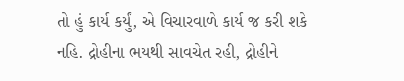તો હું કાર્ય કર્યું, એ વિચારવાળે કાર્ય જ કરી શકે નહિ. દ્રોહીના ભયથી સાવચેત રહી, દ્રોહીને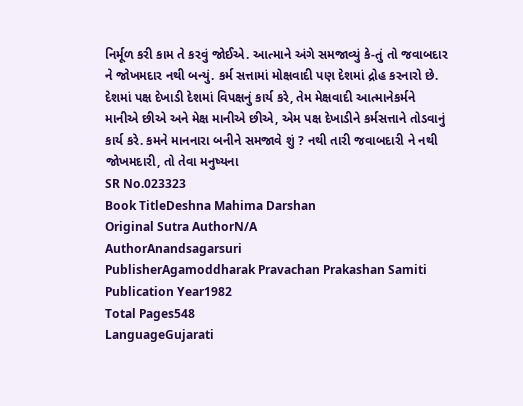નિર્મૂળ કરી કામ તે કરવું જોઈએ. આત્માને અંગે સમજાવ્યું કે-તું તો જવાબદાર ને જોખમદાર નથી બન્યું. કર્મ સત્તામાં મોક્ષવાદી પણ દેશમાં દ્રોહ કરનારો છે. દેશમાં પક્ષ દેખાડી દેશમાં વિપક્ષનું કાર્ય કરે, તેમ મેક્ષવાદી આત્માનેકર્મને માનીએ છીએ અને મેક્ષ માનીએ છીએ, એમ પક્ષ દેખાડીને કર્મસત્તાને તોડવાનું કાર્ય કરે. કમને માનનારા બનીને સમજાવે શું ? નથી તારી જવાબદારી ને નથી જોખમદારી, તો તેવા મનુષ્યના
SR No.023323
Book TitleDeshna Mahima Darshan
Original Sutra AuthorN/A
AuthorAnandsagarsuri
PublisherAgamoddharak Pravachan Prakashan Samiti
Publication Year1982
Total Pages548
LanguageGujarati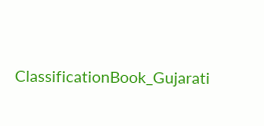ClassificationBook_Gujarati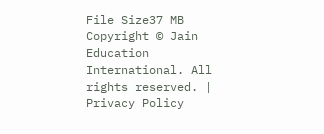File Size37 MB
Copyright © Jain Education International. All rights reserved. | Privacy Policy